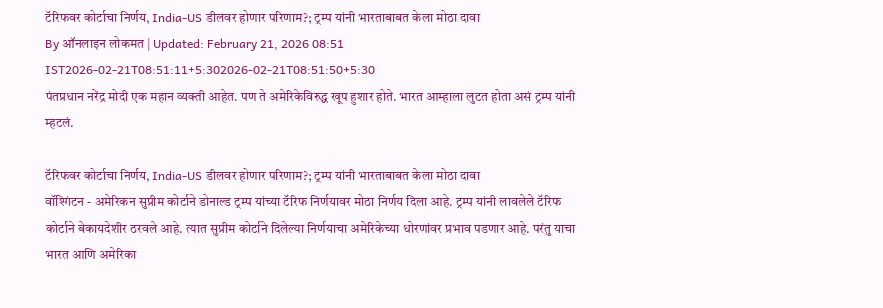टॅरिफवर कोर्टाचा निर्णय, India-US डीलवर होणार परिणाम?; ट्रम्प यांनी भारताबाबत केला मोठा दावा
By ऑनलाइन लोकमत | Updated: February 21, 2026 08:51 IST2026-02-21T08:51:11+5:302026-02-21T08:51:50+5:30
पंतप्रधान नरेंद्र मोदी एक महान व्यक्ती आहेत. पण ते अमेरिकेविरुद्ध खूप हुशार होते. भारत आम्हाला लुटत होता असं ट्रम्प यांनी म्हटलं.

टॅरिफवर कोर्टाचा निर्णय, India-US डीलवर होणार परिणाम?; ट्रम्प यांनी भारताबाबत केला मोठा दावा
वॉश्गिंटन - अमेरिकन सुप्रीम कोर्टाने डोनाल्ड ट्रम्प यांच्या टॅरिफ निर्णयावर मोठा निर्णय दिला आहे. ट्रम्प यांनी लावलेले टॅरिफ कोर्टाने बेकायदेशीर ठरवले आहे. त्यात सुप्रीम कोर्टाने दिलेल्या निर्णयाचा अमेरिकेच्या धोरणांवर प्रभाव पडणार आहे. परंतु याचा भारत आणि अमेरिका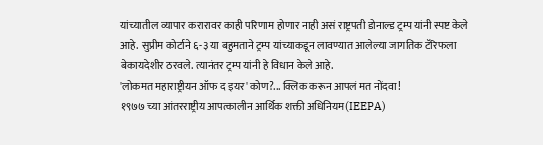यांच्यातील व्यापार करारावर काही परिणाम होणार नाही असं राष्ट्रपती डोनाल्ड ट्रम्प यांनी स्पष्ट केले आहे. सुप्रीम कोर्टाने ६-३ या बहुमताने ट्रम्प यांच्याकडून लावण्यात आलेल्या जागतिक टॅरिफला बेकायदेशीर ठरवले. त्यानंतर ट्रम्प यांनी हे विधान केले आहे.
'लोकमत महाराष्ट्रीयन ऑफ द इयर' कोण?... क्लिक करून आपलं मत नोंदवा!
१९७७ च्या आंतरराष्ट्रीय आपत्कालीन आर्थिक शक्ती अधिनियम(IEEPA)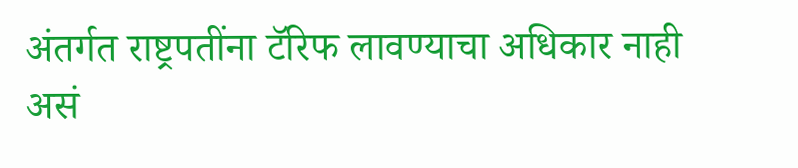अंतर्गत राष्ट्रपतींना टॅरिफ लावण्याचा अधिकार नाही असं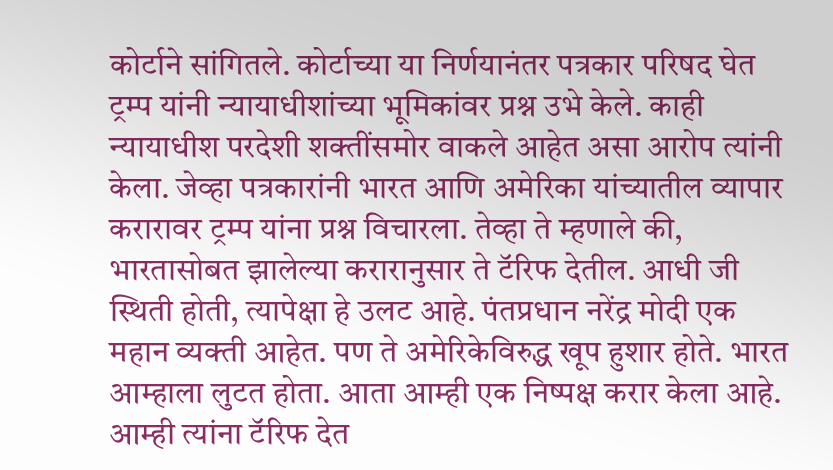कोर्टाने सांगितले. कोर्टाच्या या निर्णयानंतर पत्रकार परिषद घेत ट्रम्प यांनी न्यायाधीशांच्या भूमिकांवर प्रश्न उभे केले. काही न्यायाधीश परदेशी शक्तींसमोर वाकले आहेत असा आरोप त्यांनी केला. जेव्हा पत्रकारांनी भारत आणि अमेरिका यांच्यातील व्यापार करारावर ट्रम्प यांना प्रश्न विचारला. तेव्हा ते म्हणाले की, भारतासोबत झालेल्या करारानुसार ते टॅरिफ देतील. आधी जी स्थिती होती, त्यापेक्षा हे उलट आहे. पंतप्रधान नरेंद्र मोदी एक महान व्यक्ती आहेत. पण ते अमेरिकेविरुद्ध खूप हुशार होते. भारत आम्हाला लुटत होता. आता आम्ही एक निष्पक्ष करार केला आहे. आम्ही त्यांना टॅरिफ देत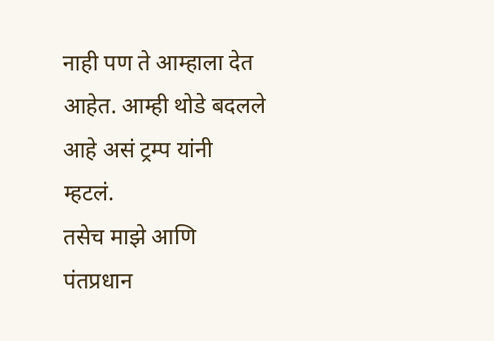नाही पण ते आम्हाला देत आहेत. आम्ही थोडे बदलले आहे असं ट्रम्प यांनी म्हटलं.
तसेच माझे आणि पंतप्रधान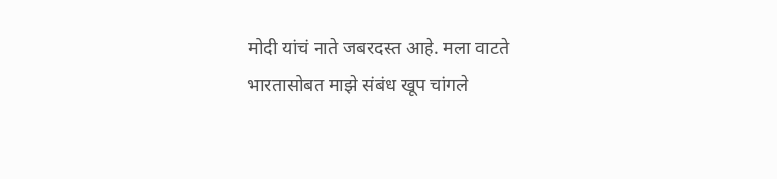मोदी यांचं नाते जबरदस्त आहे. मला वाटते भारतासोबत माझे संबंध खूप चांगले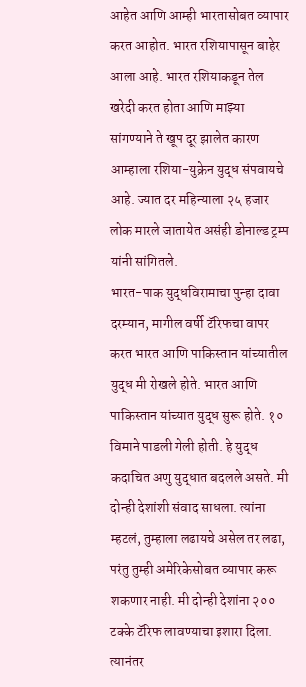आहेत आणि आम्ही भारतासोबत व्यापार करत आहोत. भारत रशियापासून बाहेर आला आहे. भारत रशियाकडून तेल खरेदी करत होता आणि माझ्या सांगण्याने ते खूप दूर झालेत कारण आम्हाला रशिया-युक्रेन युद्ध संपवायचे आहे. ज्यात दर महिन्याला २५ हजार लोक मारले जातायेत असंही डोनाल्ड ट्रम्प यांनी सांगितले.
भारत-पाक युद्धविरामाचा पुन्हा दावा
दरम्यान, मागील वर्षी टॅरिफचा वापर करत भारत आणि पाकिस्तान यांच्यातील युद्ध मी रोखले होते. भारत आणि पाकिस्तान यांच्यात युद्ध सुरू होते. १० विमाने पाडली गेली होती. हे युद्ध कदाचित अणु युद्धात बदलले असते. मी दोन्ही देशांशी संवाद साधला. त्यांना म्हटलं, तुम्हाला लढायचे असेल तर लढा, परंतु तुम्ही अमेरिकेसोबत व्यापार करू शकणार नाही. मी दोन्ही देशांना २०० टक्के टॅरिफ लावण्याचा इशारा दिला. त्यानंतर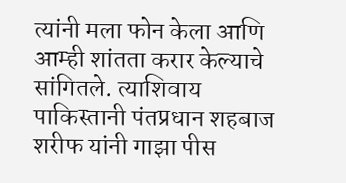त्यांनी मला फोन केला आणि आम्ही शांतता करार केल्याचे सांगितले. त्याशिवाय पाकिस्तानी पंतप्रधान शहबाज शरीफ यांनी गाझा पीस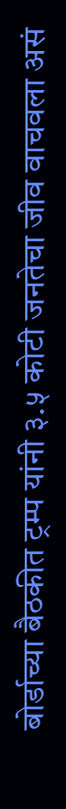बोर्डाच्या बैठकीत ट्रम्प यांनी ३.५ कोटी जनतेचा जीव वाचवला असं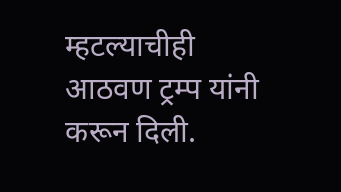म्हटल्याचीही आठवण ट्रम्प यांनी करून दिली.